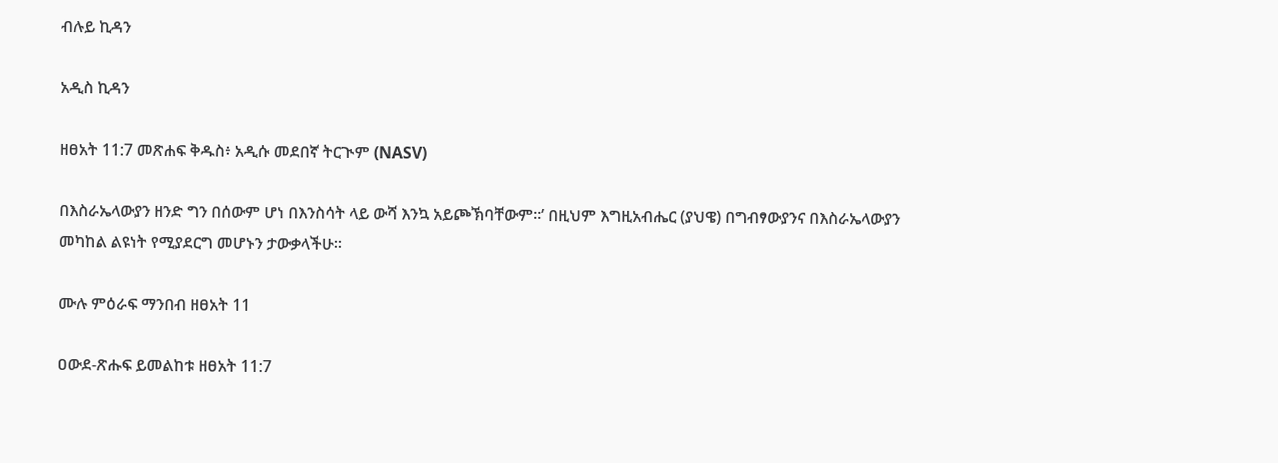ብሉይ ኪዳን

አዲስ ኪዳን

ዘፀአት 11:7 መጽሐፍ ቅዱስ፥ አዲሱ መደበኛ ትርጒም (NASV)

በእስራኤላውያን ዘንድ ግን በሰውም ሆነ በእንስሳት ላይ ውሻ እንኳ አይጮኽባቸውም።’ በዚህም እግዚአብሔር (ያህዌ) በግብፃውያንና በእስራኤላውያን መካከል ልዩነት የሚያደርግ መሆኑን ታውቃላችሁ።

ሙሉ ምዕራፍ ማንበብ ዘፀአት 11

ዐውደ-ጽሑፍ ይመልከቱ ዘፀአት 11:7